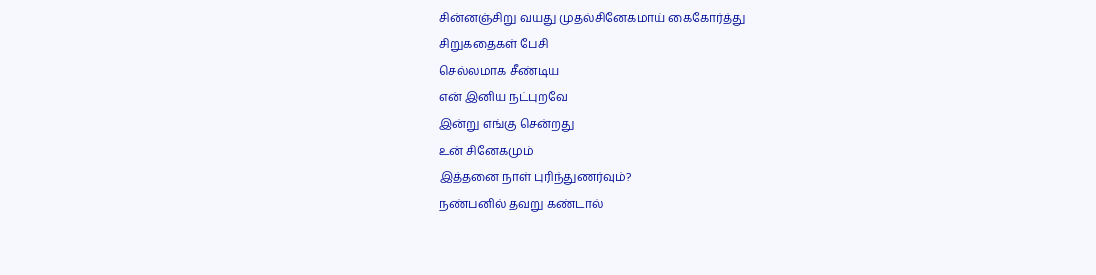சின்னஞ்சிறு வயது முதல்சினேகமாய் கைகோர்த்து
சிறுகதைகள் பேசி
செல்லமாக சீண்டிய
என் இனிய நட்புறவே
இன்று எங்கு சென்றது
உன் சினேகமும்
இத்தனை நாள் புரிந்துணர்வும்?
நண்பனில் தவறு கண்டால்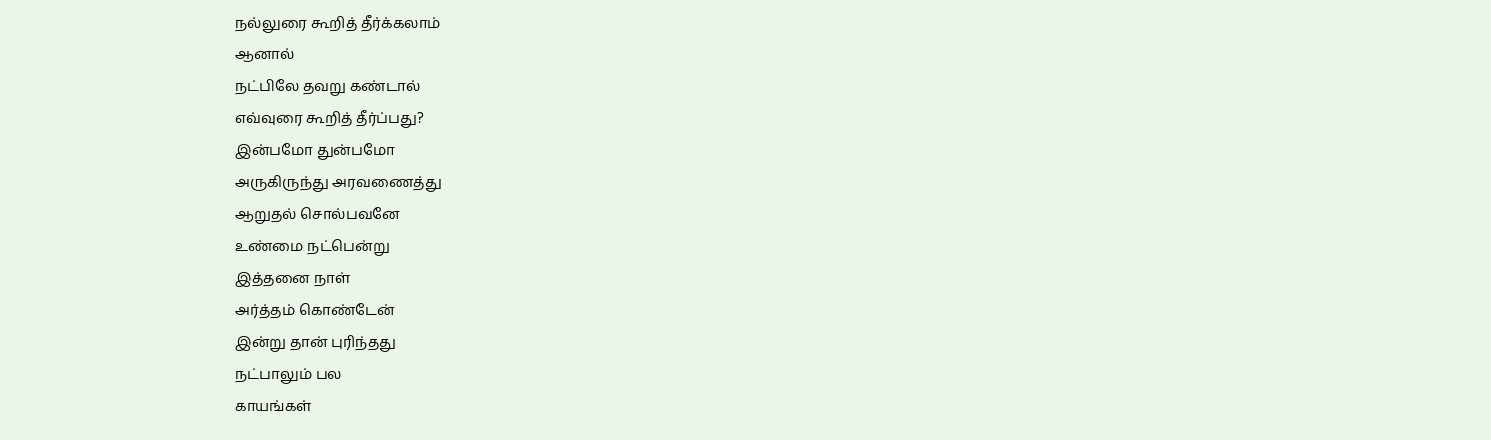நல்லுரை கூறித் தீர்க்கலாம்
ஆனால்
நட்பிலே தவறு கண்டால்
எவ்வுரை கூறித் தீர்ப்பது?
இன்பமோ துன்பமோ
அருகிருந்து அரவணைத்து
ஆறுதல் சொல்பவனே
உண்மை நட்பென்று
இத்தனை நாள்
அர்த்தம் கொண்டேன்
இன்று தான் புரிந்தது
நட்பாலும் பல
காயங்கள்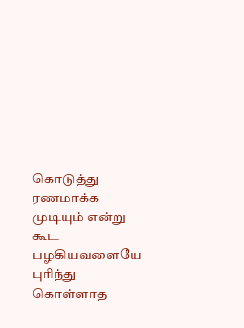கொடுத்து
ரணமாக்க முடியும் என்று
கூட பழகியவளையே
புரிந்து கொள்ளாத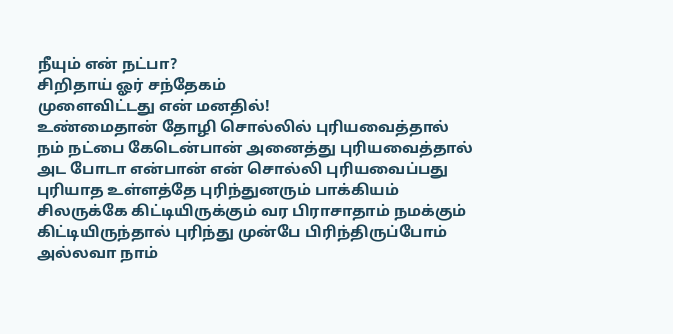நீயும் என் நட்பா?
சிறிதாய் ஓர் சந்தேகம்
முளைவிட்டது என் மனதில்!
உண்மைதான் தோழி சொல்லில் புரியவைத்தால் நம் நட்பை கேடென்பான் அனைத்து புரியவைத்தால் அட போடா என்பான் என் சொல்லி புரியவைப்பது புரியாத உள்ளத்தே புரிந்துனரும் பாக்கியம் சிலருக்கே கிட்டியிருக்கும் வர பிராசாதாம் நமக்கும் கிட்டியிருந்தால் புரிந்து முன்பே பிரிந்திருப்போம் அல்லவா நாம்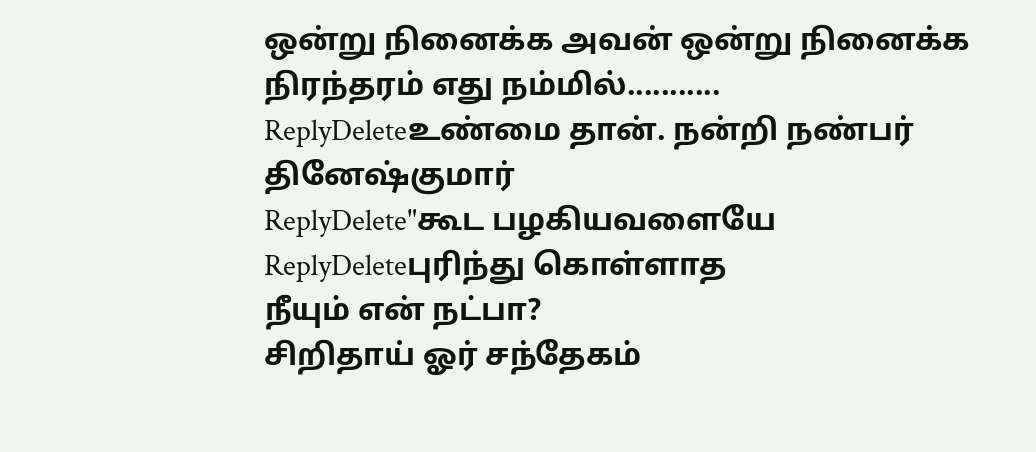ஒன்று நினைக்க அவன் ஒன்று நினைக்க நிரந்தரம் எது நம்மில்...........
ReplyDeleteஉண்மை தான். நன்றி நண்பர் தினேஷ்குமார்
ReplyDelete"கூட பழகியவளையே
ReplyDeleteபுரிந்து கொள்ளாத
நீயும் என் நட்பா?
சிறிதாய் ஓர் சந்தேகம்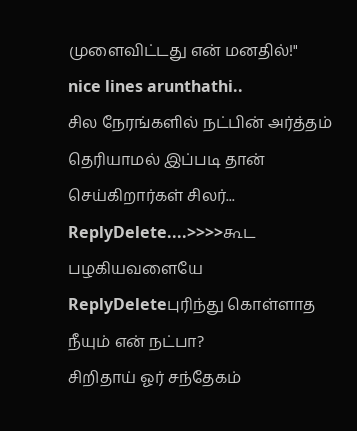முளைவிட்டது என் மனதில்!"
nice lines arunthathi..
சில நேரங்களில் நட்பின் அர்த்தம் தெரியாமல் இப்படி தான் செய்கிறார்கள் சிலர்...
ReplyDelete....>>>>கூட பழகியவளையே
ReplyDeleteபுரிந்து கொள்ளாத
நீயும் என் நட்பா?
சிறிதாய் ஓர் சந்தேகம்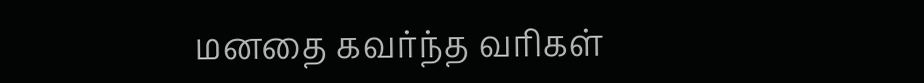மனதை கவர்ந்த வரிகள்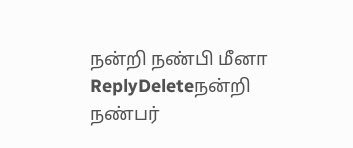நன்றி நண்பி மீனா
ReplyDeleteநன்றி நண்பர்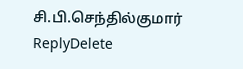சி.பி.செந்தில்குமார்
ReplyDelete